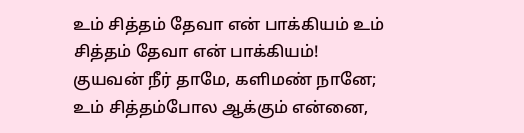உம் சித்தம் தேவா என் பாக்கியம் உம் சித்தம் தேவா என் பாக்கியம்! குயவன் நீர் தாமே, களிமண் நானே; உம் சித்தம்போல ஆக்கும் என்னை,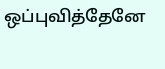ஒப்புவித்தேனே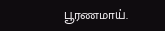பூரணமாய்.